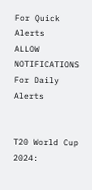For Quick Alerts
ALLOW NOTIFICATIONS
For Daily Alerts


T20 World Cup 2024: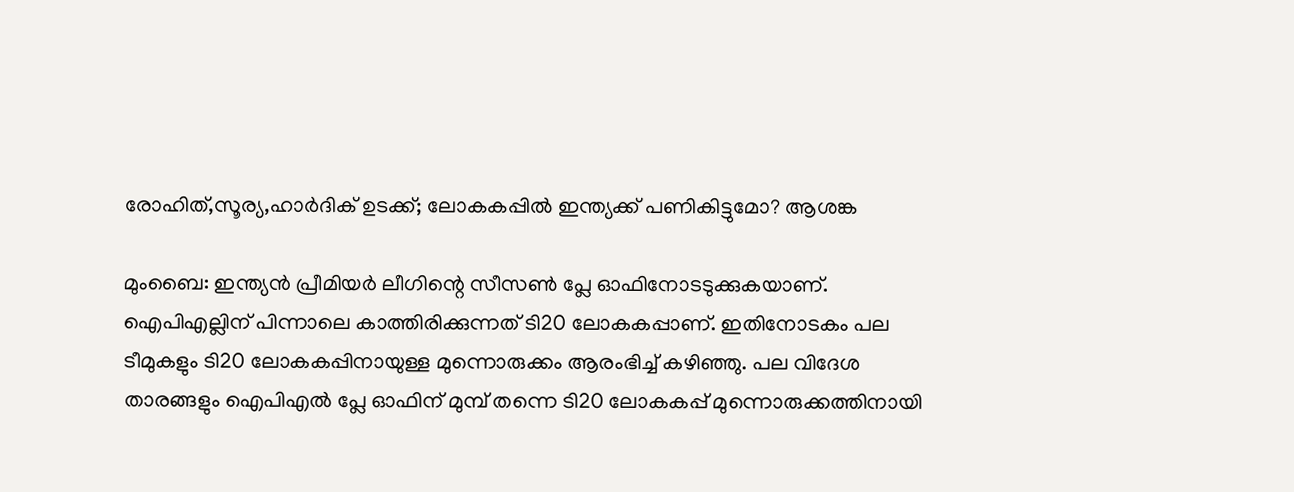രോഹിത്,സൂര്യ,ഹാര്‍ദിക് ഉടക്ക്; ലോകകപ്പില്‍ ഇന്ത്യക്ക് പണികിട്ടുമോ? ആശങ്ക

മുംബൈ: ഇന്ത്യന്‍ പ്രീമിയര്‍ ലീഗിന്റെ സീസണ്‍ പ്ലേ ഓഫിനോടടുക്കുകയാണ്. ഐപിഎല്ലിന് പിന്നാലെ കാത്തിരിക്കുന്നത് ടി20 ലോകകപ്പാണ്. ഇതിനോടകം പല ടീമുകളും ടി20 ലോകകപ്പിനായുള്ള മുന്നൊരുക്കം ആരംഭിച്ച് കഴിഞ്ഞു. പല വിദേശ താരങ്ങളും ഐപിഎല്‍ പ്ലേ ഓഫിന് മുമ്പ് തന്നെ ടി20 ലോകകപ്പ് മുന്നൊരുക്കത്തിനായി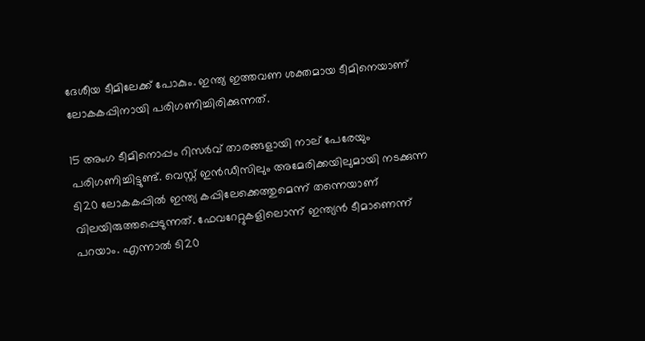ദേശീയ ടീമിലേക്ക് പോകും. ഇന്ത്യ ഇത്തവണ ശക്തമായ ടീമിനെയാണ് ലോകകപ്പിനായി പരിഗണിച്ചിരിക്കുന്നത്.

15 അംഗ ടീമിനൊപ്പം റിസര്‍വ് താരങ്ങളായി നാല് പേരേയും പരിഗണിച്ചിട്ടുണ്ട്. വെസ്റ്റ് ഇന്‍ഡീസിലും അമേരിക്കയിലുമായി നടക്കുന്ന ടി20 ലോകകപ്പില്‍ ഇന്ത്യ കപ്പിലേക്കെത്തുമെന്ന് തന്നെയാണ് വിലയിരുത്തപ്പെടുന്നത്. ഫേവറേറ്റുകളിലൊന്ന് ഇന്ത്യന്‍ ടീമാണെന്ന് പറയാം. എന്നാല്‍ ടി20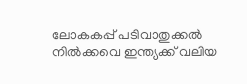ലോകകപ്പ് പടിവാതുക്കല്‍ നില്‍ക്കവെ ഇന്ത്യക്ക് വലിയ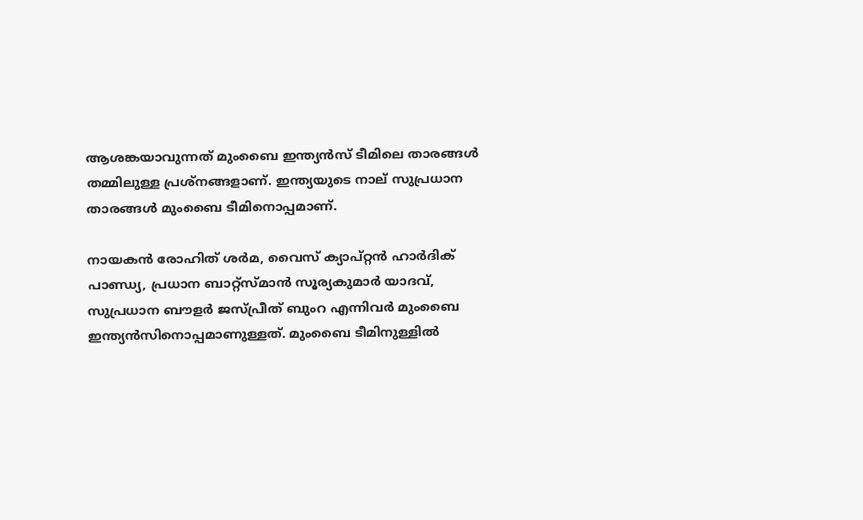ആശങ്കയാവുന്നത് മുംബൈ ഇന്ത്യന്‍സ് ടീമിലെ താരങ്ങള്‍ തമ്മിലുള്ള പ്രശ്‌നങ്ങളാണ്. ഇന്ത്യയുടെ നാല് സുപ്രധാന താരങ്ങള്‍ മുംബൈ ടീമിനൊപ്പമാണ്.

നായകന്‍ രോഹിത് ശര്‍മ, വൈസ് ക്യാപ്റ്റന്‍ ഹാര്‍ദിക് പാണ്ഡ്യ, പ്രധാന ബാറ്റ്‌സ്മാന്‍ സൂര്യകുമാര്‍ യാദവ്, സുപ്രധാന ബൗളര്‍ ജസ്പ്രീത് ബുംറ എന്നിവര്‍ മുംബൈ ഇന്ത്യന്‍സിനൊപ്പമാണുള്ളത്. മുംബൈ ടീമിനുള്ളില്‍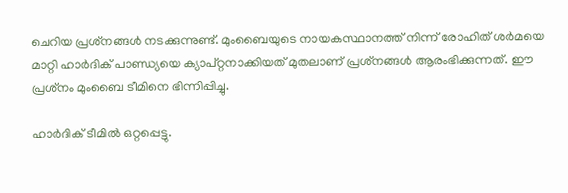ചെറിയ പ്രശ്‌നങ്ങള്‍ നടക്കുന്നുണ്ട്. മുംബൈയുടെ നായകസ്ഥാനത്ത് നിന്ന് രോഹിത് ശര്‍മയെ മാറ്റി ഹാര്‍ദിക് പാണ്ഡ്യയെ ക്യാപ്റ്റനാക്കിയത് മുതലാണ് പ്രശ്‌നങ്ങള്‍ ആരംഭിക്കുന്നത്. ഈ പ്രശ്‌നം മുംബൈ ടീമിനെ ഭിന്നിപ്പിച്ചു.

ഹാര്‍ദിക് ടീമില്‍ ഒറ്റപ്പെട്ടു.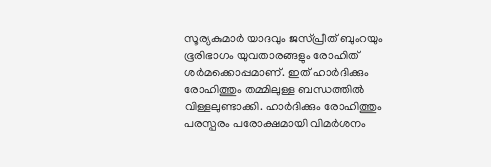സൂര്യകുമാര്‍ യാദവും ജസ്പ്രീത് ബുംറയും ഭൂരിഭാഗം യുവതാരങ്ങളും രോഹിത് ശര്‍മക്കൊപ്പമാണ്. ഇത് ഹാര്‍ദിക്കും രോഹിത്തും തമ്മിലുള്ള ബന്ധത്തില്‍ വിള്ളലുണ്ടാക്കി. ഹാര്‍ദിക്കും രോഹിത്തും പരസ്പരം പരോക്ഷമായി വിമര്‍ശനം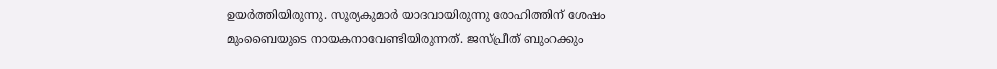ഉയര്‍ത്തിയിരുന്നു. സൂര്യകുമാര്‍ യാദവായിരുന്നു രോഹിത്തിന് ശേഷം മുംബൈയുടെ നായകനാവേണ്ടിയിരുന്നത്. ജസ്പ്രീത് ബുംറക്കും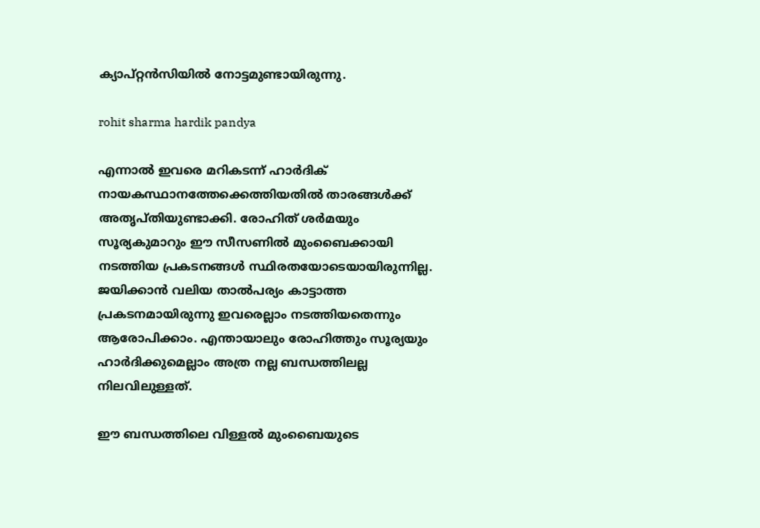ക്യാപ്റ്റന്‍സിയില്‍ നോട്ടമുണ്ടായിരുന്നു.

rohit sharma hardik pandya

എന്നാല്‍ ഇവരെ മറികടന്ന് ഹാര്‍ദിക് നായകസ്ഥാനത്തേക്കെത്തിയതില്‍ താരങ്ങള്‍ക്ക് അതൃപ്തിയുണ്ടാക്കി. രോഹിത് ശര്‍മയും സൂര്യകുമാറും ഈ സീസണില്‍ മുംബൈക്കായി നടത്തിയ പ്രകടനങ്ങള്‍ സ്ഥിരതയോടെയായിരുന്നില്ല. ജയിക്കാന്‍ വലിയ താല്‍പര്യം കാട്ടാത്ത പ്രകടനമായിരുന്നു ഇവരെല്ലാം നടത്തിയതെന്നും ആരോപിക്കാം. എന്തായാലും രോഹിത്തും സൂര്യയും ഹാര്‍ദിക്കുമെല്ലാം അത്ര നല്ല ബന്ധത്തിലല്ല നിലവിലുള്ളത്.

ഈ ബന്ധത്തിലെ വിള്ളല്‍ മുംബൈയുടെ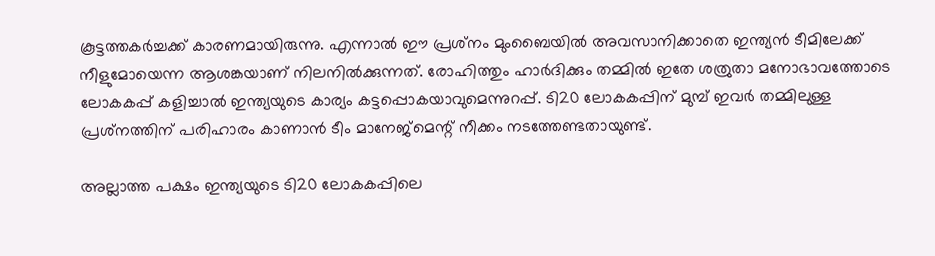കൂട്ടത്തകര്‍ച്ചക്ക് കാരണമായിരുന്നു. എന്നാല്‍ ഈ പ്രശ്‌നം മുംബൈയില്‍ അവസാനിക്കാതെ ഇന്ത്യന്‍ ടീമിലേക്ക് നീളുമോയെന്ന ആശങ്കയാണ് നിലനില്‍ക്കുന്നത്. രോഹിത്തും ഹാര്‍ദിക്കും തമ്മില്‍ ഇതേ ശത്രുതാ മനോഭാവത്തോടെ ലോകകപ്പ് കളിച്ചാല്‍ ഇന്ത്യയുടെ കാര്യം കട്ടപ്പൊകയാവുമെന്നുറപ്പ്. ടി20 ലോകകപ്പിന് മുമ്പ് ഇവര്‍ തമ്മിലുള്ള പ്രശ്‌നത്തിന് പരിഹാരം കാണാന്‍ ടീം മാനേജ്‌മെന്റ് നീക്കം നടത്തേണ്ടതായുണ്ട്.

അല്ലാത്ത പക്ഷം ഇന്ത്യയുടെ ടി20 ലോകകപ്പിലെ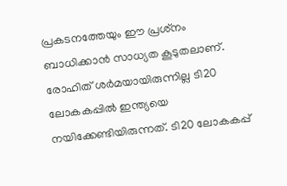പ്രകടനത്തേയും ഈ പ്രശ്‌നം ബാധിക്കാന്‍ സാധ്യത കൂടുതലാണ്. രോഹിത് ശര്‍മയായിരുന്നില്ല ടി20 ലോകകപ്പില്‍ ഇന്ത്യയെ നയിക്കേണ്ടിയിരുന്നത്. ടി20 ലോകകപ്പ്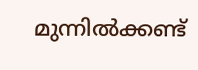മുന്നില്‍ക്കണ്ട്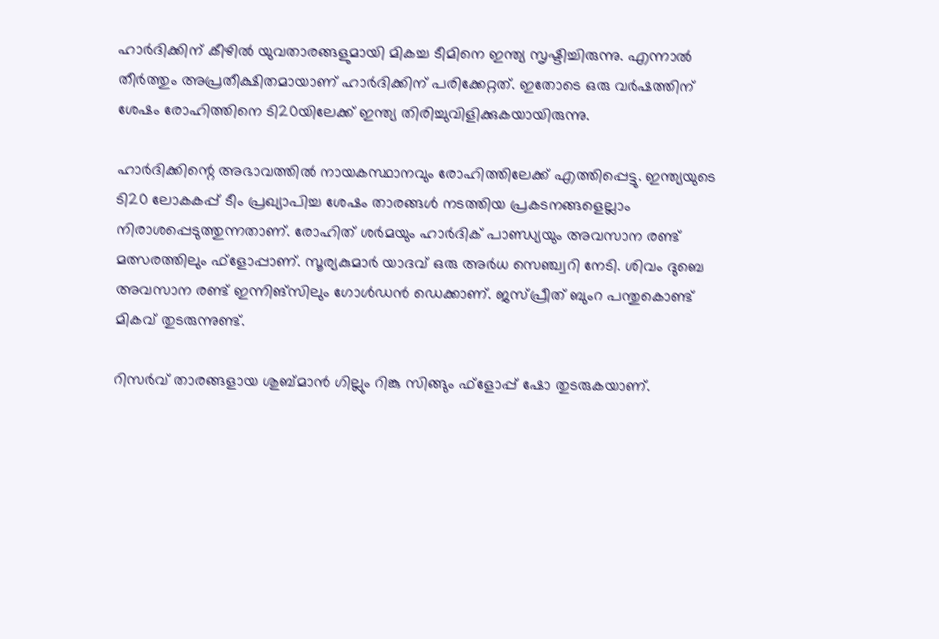ഹാര്‍ദിക്കിന് കീഴില്‍ യുവതാരങ്ങളുമായി മികച്ച ടീമിനെ ഇന്ത്യ സൃഷ്ടിച്ചിരുന്നു. എന്നാല്‍ തീര്‍ത്തും അപ്രതീക്ഷിതമായാണ് ഹാര്‍ദിക്കിന് പരിക്കേറ്റത്. ഇതോടെ ഒരു വര്‍ഷത്തിന് ശേഷം രോഹിത്തിനെ ടി20യിലേക്ക് ഇന്ത്യ തിരിച്ചുവിളിക്കുകയായിരുന്നു.

ഹാര്‍ദിക്കിന്റെ അഭാവത്തില്‍ നായകസ്ഥാനവും രോഹിത്തിലേക്ക് എത്തിപ്പെട്ടു. ഇന്ത്യയുടെ ടി20 ലോകകപ്പ് ടീം പ്രഖ്യാപിച്ച ശേഷം താരങ്ങള്‍ നടത്തിയ പ്രകടനങ്ങളെല്ലാം നിരാശപ്പെടുത്തുന്നതാണ്. രോഹിത് ശര്‍മയും ഹാര്‍ദിക് പാണ്ഡ്യയും അവസാന രണ്ട് മത്സരത്തിലും ഫ്‌ളോപ്പാണ്. സൂര്യകുമാര്‍ യാദവ് ഒരു അര്‍ധ സെഞ്ച്വറി നേടി. ശിവം ദുബെ അവസാന രണ്ട് ഇന്നിങ്‌സിലും ഗോള്‍ഡന്‍ ഡെക്കാണ്. ജസ്പ്രീത് ബുംറ പന്തുകൊണ്ട് മികവ് തുടരുന്നുണ്ട്.

റിസര്‍വ് താരങ്ങളായ ശുബ്മാന്‍ ഗില്ലും റിങ്കു സിങ്ങും ഫ്‌ളോപ്പ് ഷോ തുടരുകയാണ്.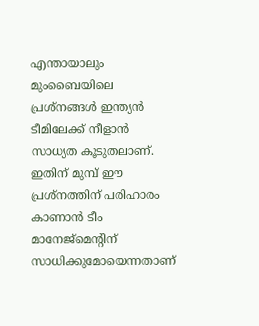എന്തായാലും മുംബൈയിലെ പ്രശ്‌നങ്ങള്‍ ഇന്ത്യന്‍ ടീമിലേക്ക് നീളാന്‍ സാധ്യത കൂടുതലാണ്. ഇതിന് മുമ്പ് ഈ പ്രശ്‌നത്തിന് പരിഹാരം കാണാന്‍ ടീം മാനേജ്‌മെന്റിന് സാധിക്കുമോയെന്നതാണ്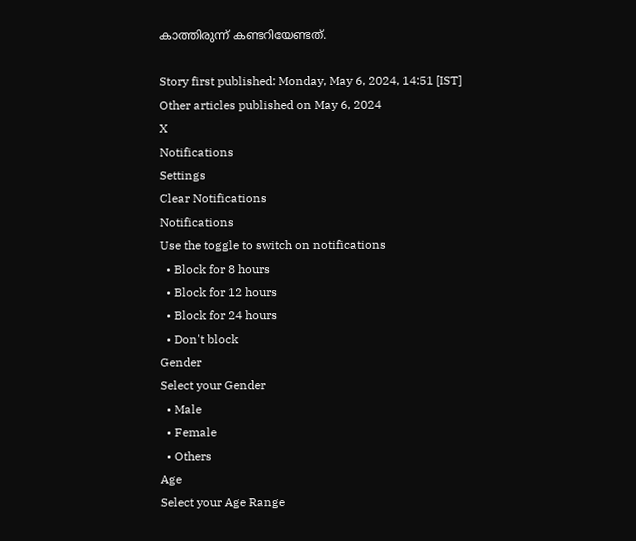കാത്തിരുന്ന് കണ്ടറിയേണ്ടത്.

Story first published: Monday, May 6, 2024, 14:51 [IST]
Other articles published on May 6, 2024
X
Notifications
Settings
Clear Notifications
Notifications
Use the toggle to switch on notifications
  • Block for 8 hours
  • Block for 12 hours
  • Block for 24 hours
  • Don't block
Gender
Select your Gender
  • Male
  • Female
  • Others
Age
Select your Age Range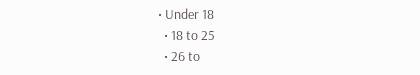• Under 18
  • 18 to 25
  • 26 to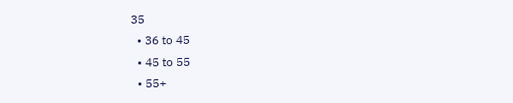35
  • 36 to 45
  • 45 to 55
  • 55+